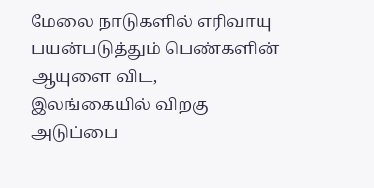மேலை நாடுகளில் எரிவாயு பயன்படுத்தும் பெண்களின் ஆயுளை விட, இலங்கையில் விறகு அடுப்பை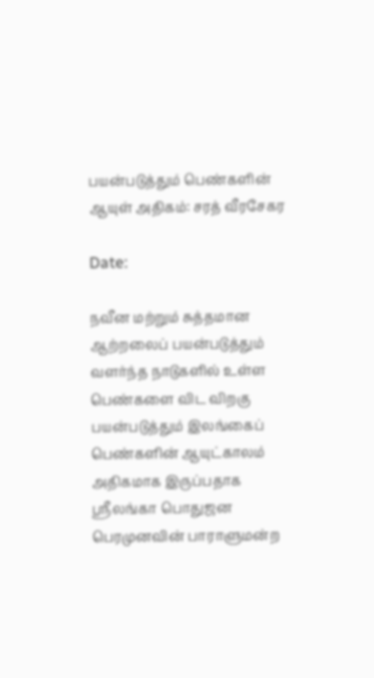பயன்படுத்தும் பெண்களின் ஆயுள் அதிகம்: சரத் வீரசேகர

Date:

நவீன மற்றும் சுத்தமான ஆற்றலைப் பயன்படுத்தும் வளர்ந்த நாடுகளில் உள்ள பெண்களை விட விறகு பயன்படுத்தும் இலங்கைப் பெண்களின் ஆயுட்காலம் அதிகமாக இருப்பதாக ஸ்ரீலங்கா பொதுஜன பெரமுனவின் பாராளுமன்ற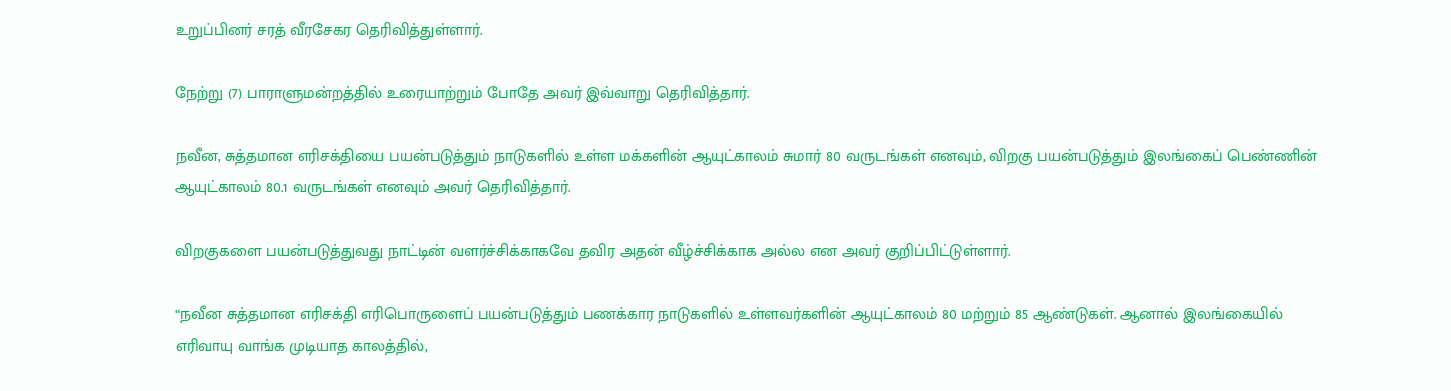உறுப்பினர் சரத் வீரசேகர தெரிவித்துள்ளார்.

நேற்று (7) பாராளுமன்றத்தில் உரையாற்றும் போதே அவர் இவ்வாறு தெரிவித்தார்.

நவீன, சுத்தமான எரிசக்தியை பயன்படுத்தும் நாடுகளில் உள்ள மக்களின் ஆயுட்காலம் சுமார் 80 வருடங்கள் எனவும், விறகு பயன்படுத்தும் இலங்கைப் பெண்ணின் ஆயுட்காலம் 80.1 வருடங்கள் எனவும் அவர் தெரிவித்தார்.

விறகுகளை பயன்படுத்துவது நாட்டின் வளர்ச்சிக்காகவே தவிர அதன் வீழ்ச்சிக்காக அல்ல என அவர் குறிப்பிட்டுள்ளார்.

“நவீன சுத்தமான எரிசக்தி எரிபொருளைப் பயன்படுத்தும் பணக்கார நாடுகளில் உள்ளவர்களின் ஆயுட்காலம் 80 மற்றும் 85 ஆண்டுகள். ஆனால் இலங்கையில் எரிவாயு வாங்க முடியாத காலத்தில்,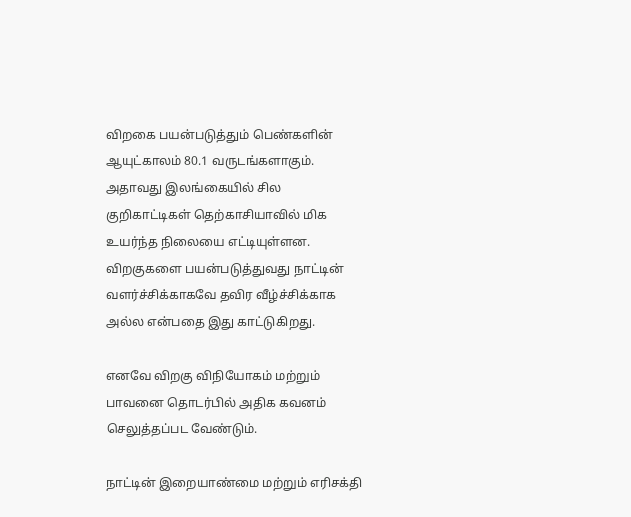விறகை பயன்படுத்தும் பெண்களின் ஆயுட்காலம் 80.1 வருடங்களாகும். அதாவது இலங்கையில் சில குறிகாட்டிகள் தெற்காசியாவில் மிக உயர்ந்த நிலையை எட்டியுள்ளன. விறகுகளை பயன்படுத்துவது நாட்டின் வளர்ச்சிக்காகவே தவிர வீழ்ச்சிக்காக அல்ல என்பதை இது காட்டுகிறது.

எனவே விறகு விநியோகம் மற்றும் பாவனை தொடர்பில் அதிக கவனம் செலுத்தப்பட வேண்டும்.

நாட்டின் இறையாண்மை மற்றும் எரிசக்தி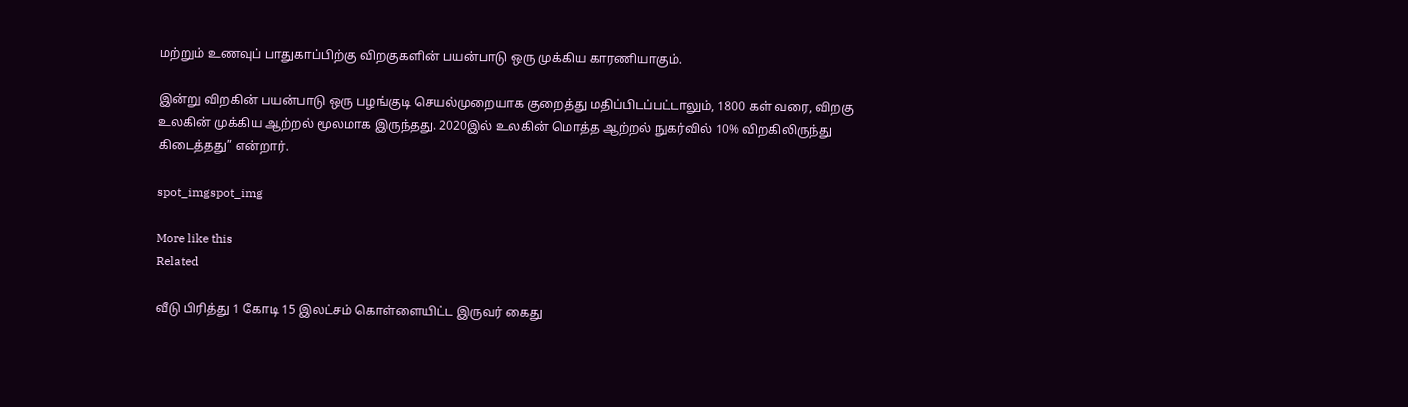மற்றும் உணவுப் பாதுகாப்பிற்கு விறகுகளின் பயன்பாடு ஒரு முக்கிய காரணியாகும்.

இன்று விறகின் பயன்பாடு ஒரு பழங்குடி செயல்முறையாக குறைத்து மதிப்பிடப்பட்டாலும், 1800 கள் வரை, விறகு உலகின் முக்கிய ஆற்றல் மூலமாக இருந்தது. 2020இல் உலகின் மொத்த ஆற்றல் நுகர்வில் 10% விறகிலிருந்து கிடைத்தது” என்றார்.

spot_imgspot_img

More like this
Related

வீடு பிரித்து 1 கோடி 15 இலட்சம் கொள்ளையிட்ட இருவர் கைது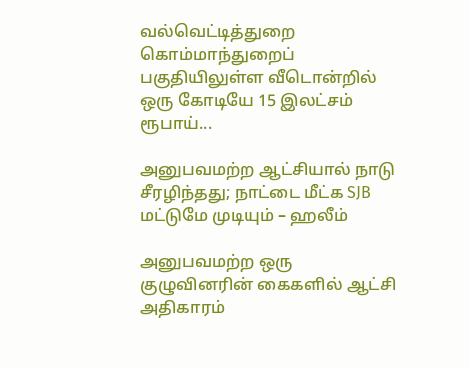வல்வெட்டித்துறை கொம்மாந்துறைப் பகுதியிலுள்ள வீடொன்றில் ஒரு கோடியே 15 இலட்சம் ரூபாய்...

அனுபவமற்ற ஆட்சியால் நாடு சீரழிந்தது; நாட்டை மீட்க SJB மட்டுமே முடியும் – ஹலீம்

அனுபவமற்ற ஒரு குழுவினரின் கைகளில் ஆட்சி அதிகாரம்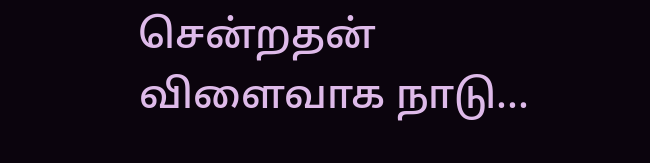சென்றதன் விளைவாக நாடு...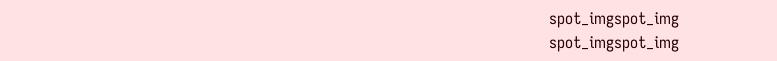spot_imgspot_img
spot_imgspot_img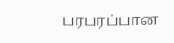பரபரப்பான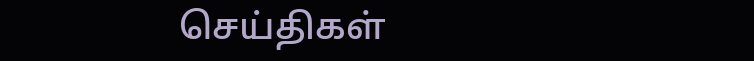செய்திகள்